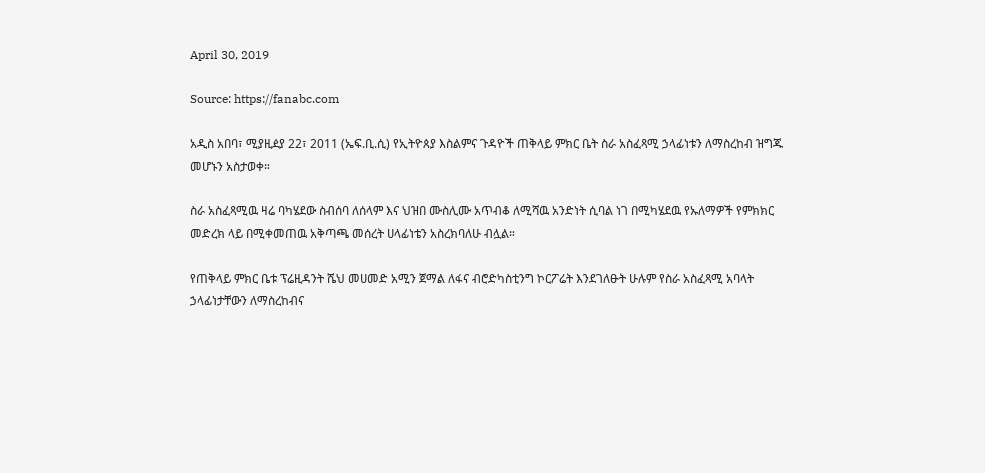April 30, 2019

Source: https://fanabc.com

አዲስ አበባ፣ ሚያዚዸያ 22፣ 2011 (ኤፍ.ቢ.ሲ) የኢትዮጰያ እስልምና ጉዳዮች ጠቅላይ ምክር ቤት ስራ አስፈጻሚ ኃላፊነቱን ለማስረከብ ዝግጁ መሆኑን አስታወቀ።

ስራ አስፈጻሚዉ ዛሬ ባካሄደው ስብሰባ ለሰላም እና ህዝበ ሙስሊሙ አጥብቆ ለሚሻዉ አንድነት ሲባል ነገ በሚካሄደዉ የኡለማዎች የምክክር መድረክ ላይ በሚቀመጠዉ አቅጣጫ መሰረት ሀላፊነቴን አስረክባለሁ ብሏል።

የጠቅላይ ምክር ቤቱ ፕሬዚዳንት ሼህ መሀመድ አሚን ጀማል ለፋና ብሮድካስቲንግ ኮርፖሬት እንደገለፁት ሁሉም የስራ አስፈጻሚ አባላት ኃላፊነታቸውን ለማስረከብና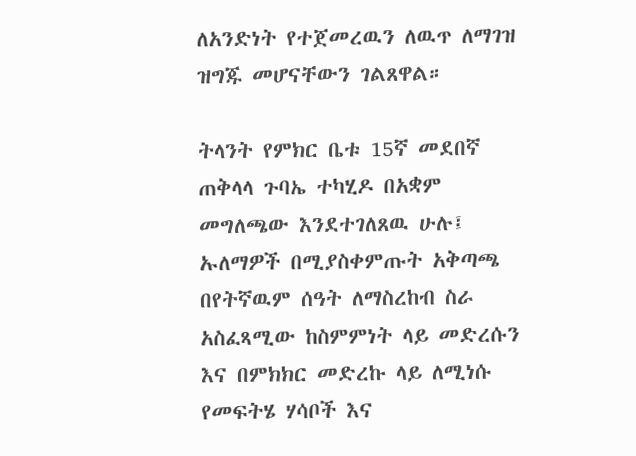ለአንድነት የተጀመረዉን ለዉጥ ለማገዝ ዝግጁ መሆናቸውን ገልጸዋል።

ትላንት የምክር ቤቱ 15ኛ መደበኛ ጠቅላላ ጉባኤ ተካሂዶ በአቋም መግለጫው እንደተገለጸዉ ሁሉ፤ ኡለማዎች በሚያስቀምጡት አቅጣጫ በየትኛዉም ሰዓት ለማስረከብ ስራ አስፈጻሚው ከስምምነት ላይ መድረሱን እና በምክክር መድረኩ ላይ ለሚነሱ የመፍትሄ ሃሳቦች እና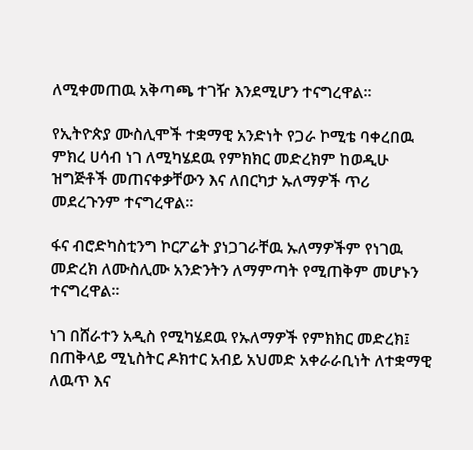ለሚቀመጠዉ አቅጣጫ ተገዥ እንደሚሆን ተናግረዋል።

የኢትዮጵያ ሙስሊሞች ተቋማዊ አንድነት የጋራ ኮሚቴ ባቀረበዉ ምክረ ሀሳብ ነገ ለሚካሄደዉ የምክክር መድረክም ከወዲሁ ዝግጅቶች መጠናቀቃቸውን እና ለበርካታ ኡለማዎች ጥሪ መደረጉንም ተናግረዋል።

ፋና ብሮድካስቲንግ ኮርፖሬት ያነጋገራቸዉ ኡለማዎችም የነገዉ መድረክ ለሙስሊሙ አንድንትን ለማምጣት የሚጠቅም መሆኑን ተናግረዋል።

ነገ በሸራተን አዲስ የሚካሄደዉ የኡለማዎች የምክክር መድረክ፤ በጠቅላይ ሚኒስትር ዶክተር አብይ አህመድ አቀራራቢነት ለተቋማዊ ለዉጥ እና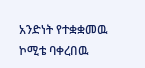አንድነት የተቋቋመዉ ኮሚቴ ባቀረበዉ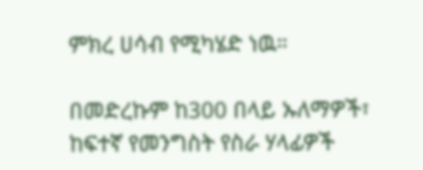ምክረ ሀሳብ የሚካሄድ ነዉ።

በመድረኩም ከ300 በላይ ኡለማዎች፣ ከፍተኛ የመንግስት የስራ ሃላፊዎች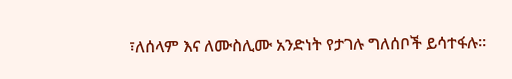፣ለሰላም እና ለሙስሊሙ አንድነት የታገሉ ግለሰቦች ይሳተፋሉ።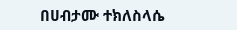በሀብታሙ ተክለስላሴ